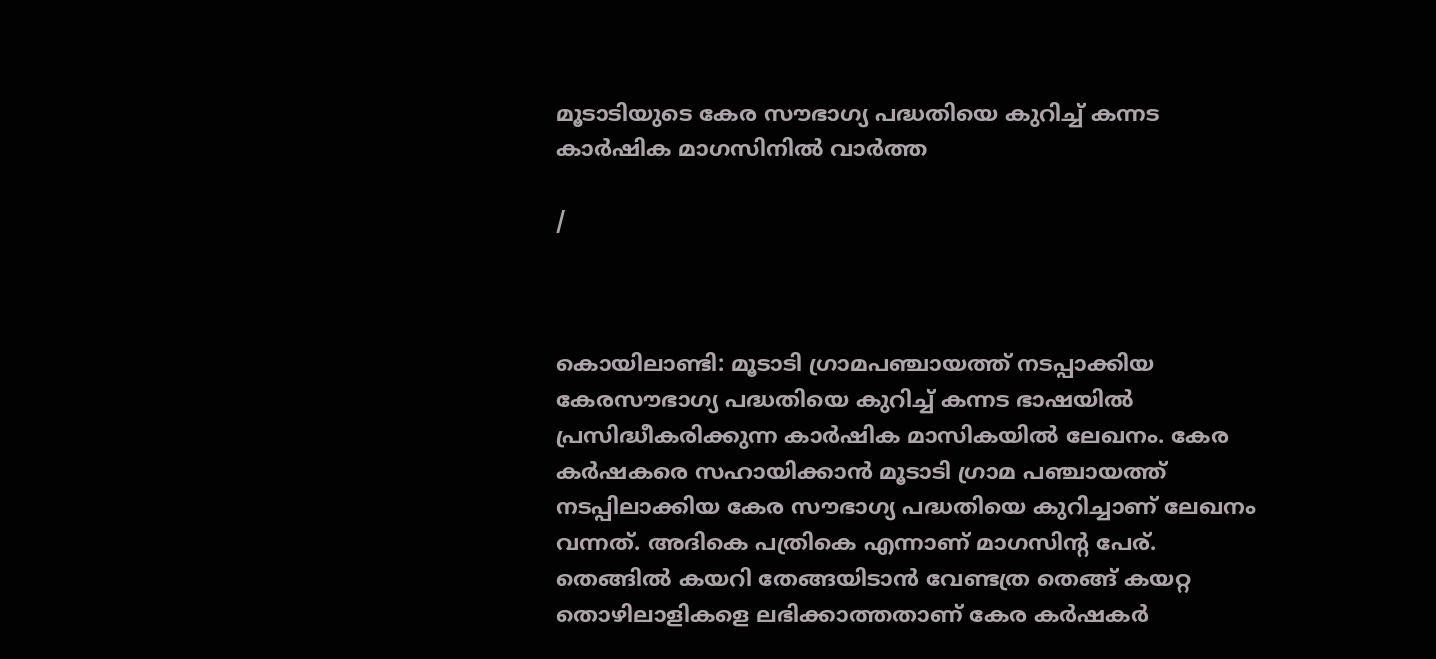മൂടാടിയുടെ കേര സൗഭാഗ്യ പദ്ധതിയെ കുറിച്ച് കന്നട കാര്‍ഷിക മാഗസിനില്‍ വാര്‍ത്ത

/



കൊയിലാണ്ടി: മൂടാടി ഗ്രാമപഞ്ചായത്ത് നടപ്പാക്കിയ കേരസൗഭാഗ്യ പദ്ധതിയെ കുറിച്ച് കന്നട ഭാഷയില്‍ പ്രസിദ്ധീകരിക്കുന്ന കാര്‍ഷിക മാസികയില്‍ ലേഖനം. കേര കര്‍ഷകരെ സഹായിക്കാന്‍ മൂടാടി ഗ്രാമ പഞ്ചായത്ത് നടപ്പിലാക്കിയ കേര സൗഭാഗ്യ പദ്ധതിയെ കുറിച്ചാണ് ലേഖനം വന്നത്. അദികെ പത്രികെ എന്നാണ് മാഗസിന്റ പേര്.
തെങ്ങില്‍ കയറി തേങ്ങയിടാന്‍ വേണ്ടത്ര തെങ്ങ് കയറ്റ തൊഴിലാളികളെ ലഭിക്കാത്തതാണ് കേര കര്‍ഷകര്‍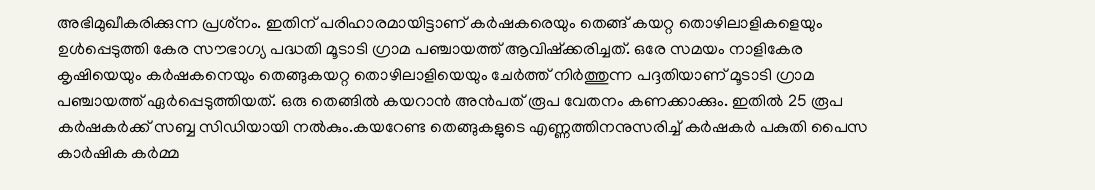അഭിമുഖീകരിക്കുന്ന പ്രശ്‌നം. ഇതിന് പരിഹാരമായിട്ടാണ് കര്‍ഷകരെയും തെങ്ങ് കയറ്റ തൊഴിലാളികളെയും ഉള്‍പ്പെടുത്തി കേര സൗഭാഗ്യ പദ്ധതി മൂടാടി ഗ്രാമ പഞ്ചായത്ത് ആവിഷ്‌ക്കരിച്ചത്. ഒരേ സമയം നാളികേര കൃഷിയെയും കര്‍ഷകനെയും തെങ്ങുകയറ്റ തൊഴിലാളിയെയും ചേര്‍ത്ത് നിര്‍ത്തുന്ന പദ്ദതിയാണ് മൂടാടി ഗ്രാമ പഞ്ചായത്ത് ഏര്‍പ്പെടുത്തിയത്. ഒരു തെങ്ങില്‍ കയറാന്‍ അന്‍പത് രൂപ വേതനം കണക്കാക്കും. ഇതില്‍ 25 രൂപ കര്‍ഷകര്‍ക്ക് സബ്ബ സിഡിയായി നല്‍കും.കയറേണ്ട തെങ്ങുകളുടെ എണ്ണത്തിനനുസരിച്ച് കര്‍ഷകര്‍ പകുതി പൈസ കാര്‍ഷിക കര്‍മ്മ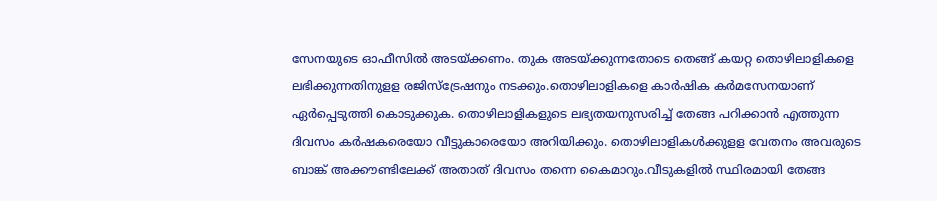സേനയുടെ ഓഫീസില്‍ അടയ്ക്കണം. തുക അടയ്ക്കുന്നതോടെ തെങ്ങ് കയറ്റ തൊഴിലാളികളെ ലഭിക്കുന്നതിനുളള രജിസ്‌ട്രേഷനും നടക്കും.തൊഴിലാളികളെ കാര്‍ഷിക കര്‍മസേനയാണ് ഏര്‍പ്പെടുത്തി കൊടുക്കുക. തൊഴിലാളികളുടെ ലഭ്യതയനുസരിച്ച് തേങ്ങ പറിക്കാന്‍ എത്തുന്ന ദിവസം കര്‍ഷകരെയോ വീട്ടുകാരെയോ അറിയിക്കും. തൊഴിലാളികള്‍ക്കുളള വേതനം അവരുടെ ബാങ്ക് അക്കൗണ്ടിലേക്ക് അതാത് ദിവസം തന്നെ കൈമാറും.വീടുകളില്‍ സ്ഥിരമായി തേങ്ങ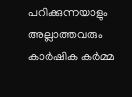പറിക്കുന്നയാളും അല്ലാത്തവരും കാര്‍ഷിക കര്‍മ്മ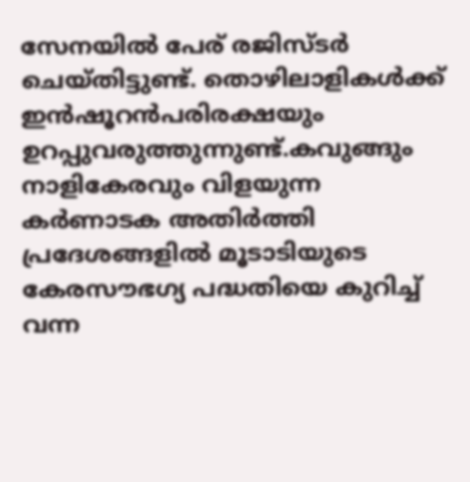സേനയില്‍ പേര് രജിസ്ടര്‍ ചെയ്തിട്ടുണ്ട്. തൊഴിലാളികള്‍ക്ക് ഇന്‍ഷൂറന്‍പരിരക്ഷയും ഉറപ്പുവരുത്തുന്നുണ്ട്.കവുങ്ങും നാളികേരവും വിളയുന്ന കര്‍ണാടക അതിര്‍ത്തി പ്രദേശങ്ങളില്‍ മൂടാടിയുടെ കേരസൗഭഗ്യ പദ്ധതിയെ കുറിച്ച് വന്ന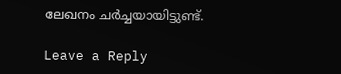ലേഖനം ചര്‍ച്ചയായിട്ടുണ്ട്.

Leave a Reply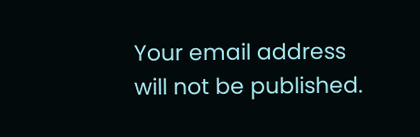Your email address will not be published.